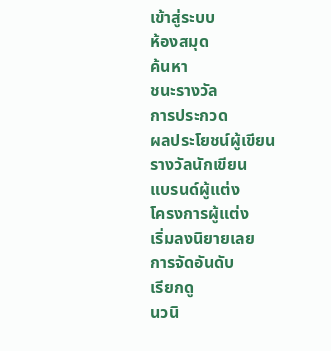เข้าสู่ระบบ
ห้องสมุด
ค้นหา
ชนะรางวัล
การประกวด
ผลประโยชน์ผู้เขียน
รางวัลนักเขียน
แบรนด์ผู้แต่ง
โครงการผู้แต่ง
เริ่มลงนิยายเลย
การจัดอันดับ
เรียกดู
นวนิ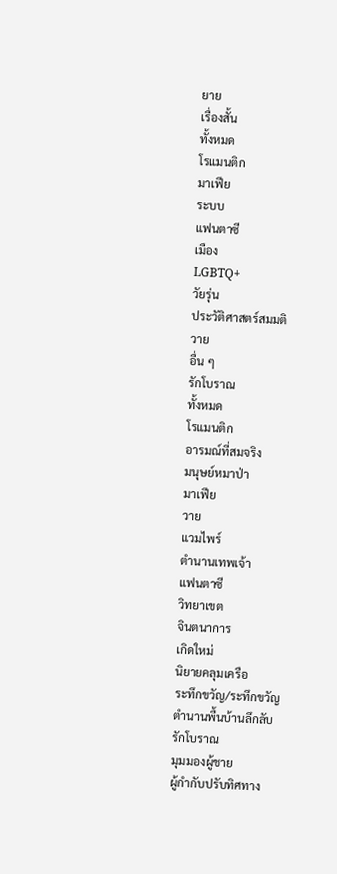ยาย
เรื่องสั้น
ทั้งหมด
โรแมนติก
มาเฟีย
ระบบ
แฟนตาซี
เมือง
LGBTQ+
วัยรุ่น
ประวัติศาสตร์สมมติ
วาย
อื่น ๆ
รักโบราณ
ทั้งหมด
โรแมนติก
อารมณ์ที่สมจริง
มนุษย์หมาป่า
มาเฟีย
วาย
แวมไพร์
ตำนานเทพเจ้า
แฟนตาซี
วิทยาเขต
จินตนาการ
เกิดใหม่
นิยายคลุมเครือ
ระทึกขวัญ/ระทึกขวัญ
ตำนานพื้นบ้านลึกลับ
รักโบราณ
มุมมองผู้ชาย
ผู้กำกับปรับทิศทาง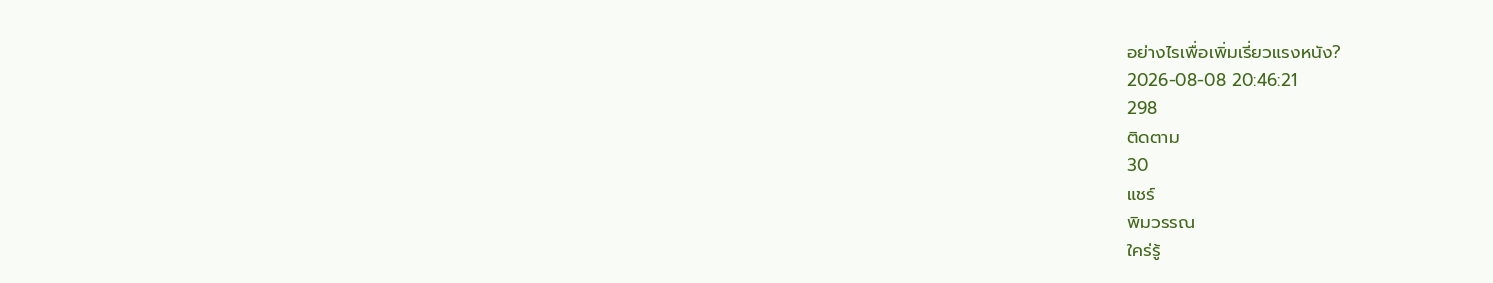อย่างไรเพื่อเพิ่มเรี่ยวแรงหนัง?
2026-08-08 20:46:21
298
ติดตาม
30
แชร์
พิมวรรณ
ใคร่รู้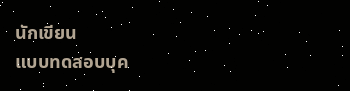นักเขียน
แบบทดสอบบุค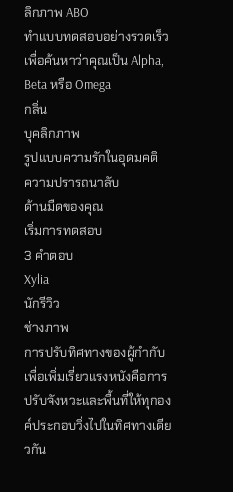ลิกภาพ ABO
ทำแบบทดสอบอย่างรวดเร็วเพื่อค้นหาว่าคุณเป็น Alpha, Beta หรือ Omega
กลิ่น
บุคลิกภาพ
รูปแบบความรักในอุดมคติ
ความปรารถนาลับ
ด้านมืดของคุณ
เริ่มการทดสอบ
3 คำตอบ
Xylia
นักรีวิว
ช่างภาพ
การปรับทิศทางของผู้กำกับเพื่อเพิ่มเรี่ยวแรงหนังคือการปรับจังหวะและพื้นที่ให้ทุกองค์ประกอบวิ่งไปในทิศทางเดียวกัน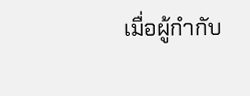เมื่อผู้กำกับ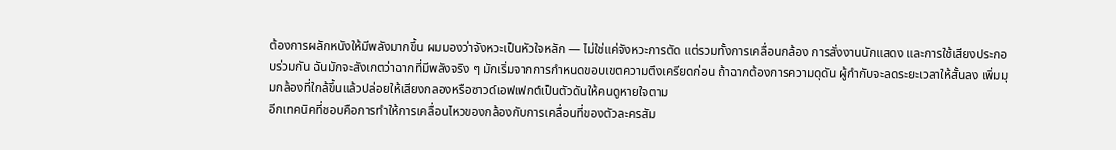ต้องการผลักหนังให้มีพลังมากขึ้น ผมมองว่าจังหวะเป็นหัวใจหลัก — ไม่ใช่แค่จังหวะการตัด แต่รวมทั้งการเคลื่อนกล้อง การสั่งงานนักแสดง และการใช้เสียงประกอบร่วมกัน ฉันมักจะสังเกตว่าฉากที่มีพลังจริง ๆ มักเริ่มจากการกำหนดขอบเขตความตึงเครียดก่อน ถ้าฉากต้องการความดุดัน ผู้กำกับจะลดระยะเวลาให้สั้นลง เพิ่มมุมกล้องที่ใกล้ขึ้นแล้วปล่อยให้เสียงกลองหรือซาวด์เอฟเฟกต์เป็นตัวดันให้คนดูหายใจตาม
อีกเทคนิคที่ชอบคือการทำให้การเคลื่อนไหวของกล้องกับการเคลื่อนที่ของตัวละครสัม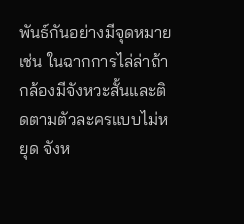พันธ์กันอย่างมีจุดหมาย เช่น ในฉากการไล่ล่าถ้ากล้องมีจังหวะสั้นและติดตามตัวละครแบบไม่หยุด จังห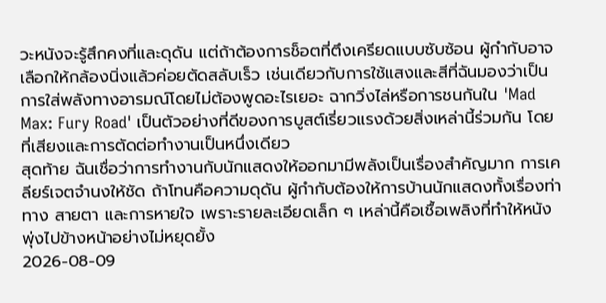วะหนังจะรู้สึกคงที่และดุดัน แต่ถ้าต้องการช็อตที่ตึงเครียดแบบซับซ้อน ผู้กำกับอาจเลือกให้กล้องนิ่งแล้วค่อยตัดสลับเร็ว เช่นเดียวกับการใช้แสงและสีที่ฉันมองว่าเป็นการใส่พลังทางอารมณ์โดยไม่ต้องพูดอะไรเยอะ ฉากวิ่งไล่หรือการชนกันใน 'Mad Max: Fury Road' เป็นตัวอย่างที่ดีของการบูสต์เรี่ยวแรงด้วยสิ่งเหล่านี้ร่วมกัน โดยที่เสียงและการตัดต่อทำงานเป็นหนึ่งเดียว
สุดท้าย ฉันเชื่อว่าการทำงานกับนักแสดงให้ออกมามีพลังเป็นเรื่องสำคัญมาก การเคลียร์เจตจำนงให้ชัด ถ้าโทนคือความดุดัน ผู้กำกับต้องให้การบ้านนักแสดงทั้งเรื่องท่าทาง สายตา และการหายใจ เพราะรายละเอียดเล็ก ๆ เหล่านี้คือเชื้อเพลิงที่ทำให้หนังพุ่งไปข้างหน้าอย่างไม่หยุดยั้ง
2026-08-09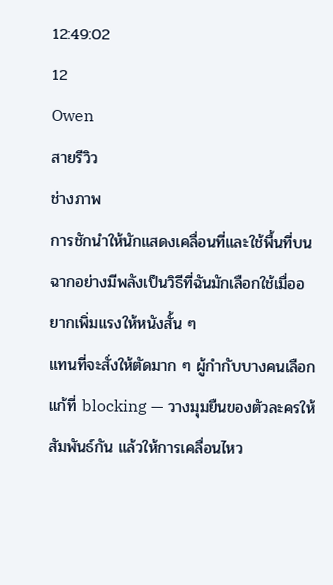12:49:02
12
Owen
สายรีวิว
ช่างภาพ
การชักนำให้นักแสดงเคลื่อนที่และใช้พื้นที่บนฉากอย่างมีพลังเป็นวิธีที่ฉันมักเลือกใช้เมื่ออยากเพิ่มแรงให้หนังสั้น ๆ
แทนที่จะสั่งให้ตัดมาก ๆ ผู้กำกับบางคนเลือกแก้ที่ blocking — วางมุมยืนของตัวละครให้สัมพันธ์กัน แล้วให้การเคลื่อนไหว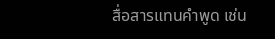สื่อสารแทนคำพูด เช่น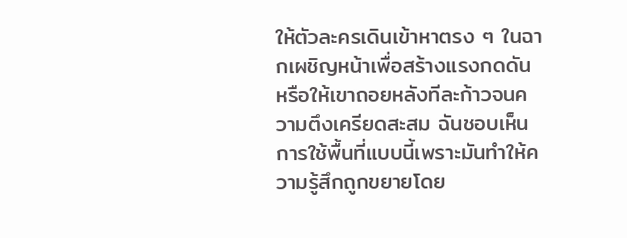ให้ตัวละครเดินเข้าหาตรง ๆ ในฉากเผชิญหน้าเพื่อสร้างแรงกดดัน หรือให้เขาถอยหลังทีละก้าวจนความตึงเครียดสะสม ฉันชอบเห็นการใช้พื้นที่แบบนี้เพราะมันทำให้ความรู้สึกถูกขยายโดย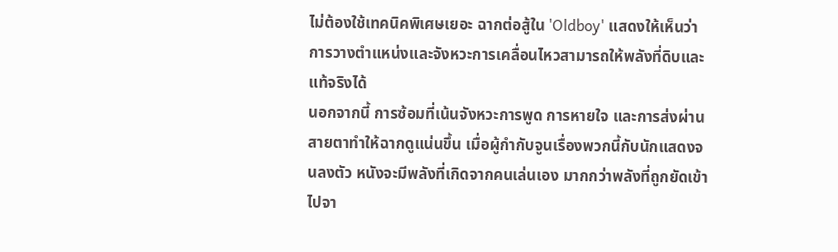ไม่ต้องใช้เทคนิคพิเศษเยอะ ฉากต่อสู้ใน 'Oldboy' แสดงให้เห็นว่าการวางตำแหน่งและจังหวะการเคลื่อนไหวสามารถให้พลังที่ดิบและแท้จริงได้
นอกจากนี้ การซ้อมที่เน้นจังหวะการพูด การหายใจ และการส่งผ่านสายตาทำให้ฉากดูแน่นขึ้น เมื่อผู้กำกับจูนเรื่องพวกนี้กับนักแสดงจนลงตัว หนังจะมีพลังที่เกิดจากคนเล่นเอง มากกว่าพลังที่ถูกยัดเข้าไปจา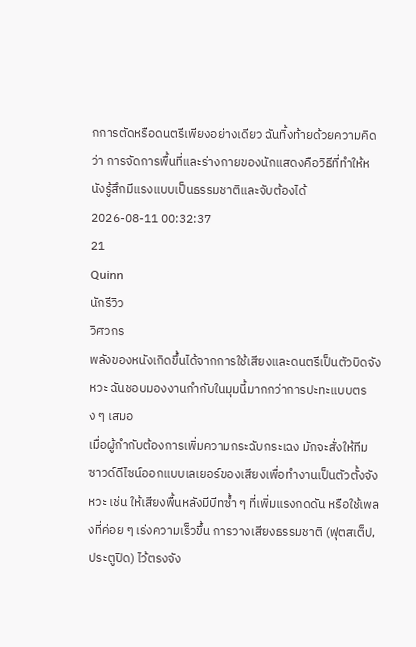กการตัดหรือดนตรีเพียงอย่างเดียว ฉันทิ้งท้ายด้วยความคิดว่า การจัดการพื้นที่และร่างกายของนักแสดงคือวิธีที่ทำให้หนังรู้สึกมีแรงแบบเป็นธรรมชาติและจับต้องได้
2026-08-11 00:32:37
21
Quinn
นักรีวิว
วิศวกร
พลังของหนังเกิดขึ้นได้จากการใช้เสียงและดนตรีเป็นตัวบิดจังหวะ ฉันชอบมองงานกำกับในมุมนี้มากกว่าการปะทะแบบตรง ๆ เสมอ
เมื่อผู้กำกับต้องการเพิ่มความกระฉับกระเฉง มักจะสั่งให้ทีมซาวด์ดีไซน์ออกแบบเลเยอร์ของเสียงเพื่อทำงานเป็นตัวตั้งจังหวะ เช่น ให้เสียงพื้นหลังมีบีทซ้ำ ๆ ที่เพิ่มแรงกดดัน หรือใช้เพลงที่ค่อย ๆ เร่งความเร็วขึ้น การวางเสียงธรรมชาติ (ฟุตสเต็ป, ประตูปิด) ไว้ตรงจัง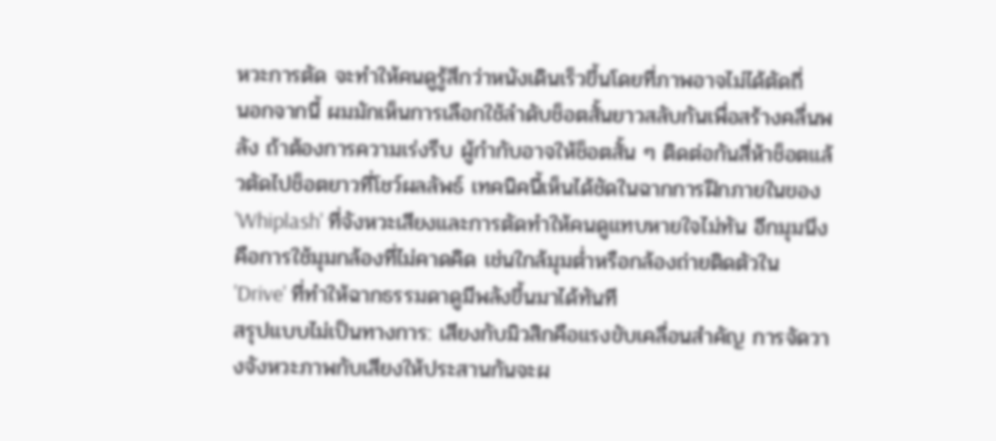หวะการตัด จะทำให้คนดูรู้สึกว่าหนังเดินเร็วขึ้นโดยที่ภาพอาจไม่ได้ตัดถี่
นอกจากนี้ ผมมักเห็นการเลือกใช้ลำดับช็อตสั้นยาวสลับกันเพื่อสร้างคลื่นพลัง ถ้าต้องการความเร่งรีบ ผู้กำกับอาจให้ช็อตสั้น ๆ ติดต่อกันสี่ห้าช็อตแล้วตัดไปช็อตยาวที่โชว์ผลลัพธ์ เทคนิคนี้เห็นได้ชัดในฉากการฝึกภายในของ 'Whiplash' ที่จังหวะเสียงและการตัดทำให้คนดูแทบหายใจไม่ทัน อีกมุมนึงคือการใช้มุมกล้องที่ไม่คาดคิด เช่นใกล้มุมต่ำหรือกล้องถ่ายติดตัวใน 'Drive' ที่ทำให้ฉากธรรมดาดูมีพลังขึ้นมาได้ทันที
สรุปแบบไม่เป็นทางการ: เสียงกับมิวสิกคือแรงขับเคลื่อนสำคัญ การจัดวางจังหวะภาพกับเสียงให้ประสานกันจะผ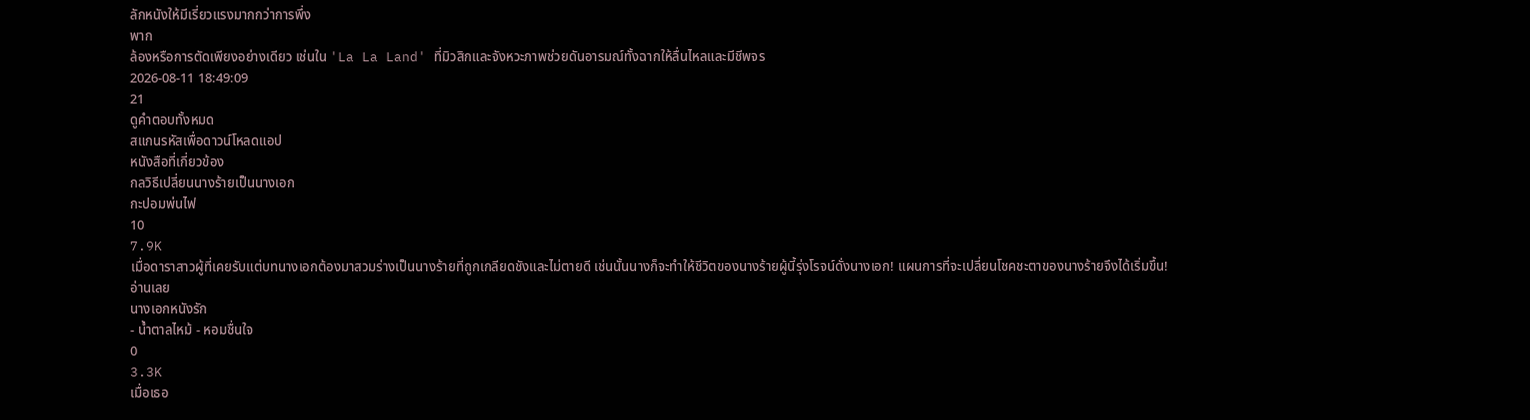ลักหนังให้มีเรี่ยวแรงมากกว่าการพึ่ง
พาก
ล้องหรือการตัดเพียงอย่างเดียว เช่นใน 'La La Land' ที่มิวสิกและจังหวะภาพช่วยดันอารมณ์ทั้งฉากให้ลื่นไหลและมีชีพจร
2026-08-11 18:49:09
21
ดูคำตอบทั้งหมด
สแกนรหัสเพื่อดาวน์โหลดแอป
หนังสือที่เกี่ยวข้อง
กลวิธีเปลี่ยนนางร้ายเป็นนางเอก
กะปอมพ่นไฟ
10
7.9K
เมื่อดาราสาวผู้ที่เคยรับแต่บทนางเอกต้องมาสวมร่างเป็นนางร้ายที่ถูกเกลียดชังและไม่ตายดี เช่นนั้นนางก็จะทำให้ชีวิตของนางร้ายผู้นี้รุ่งโรจน์ดั่งนางเอก! แผนการที่จะเปลี่ยนโชคชะตาของนางร้ายจึงได้เริ่มขึ้น!
อ่านเลย
นางเอกหนังรัก
- น้ำตาลไหม้ - หอมชื่นใจ
0
3.3K
เมื่อเธอ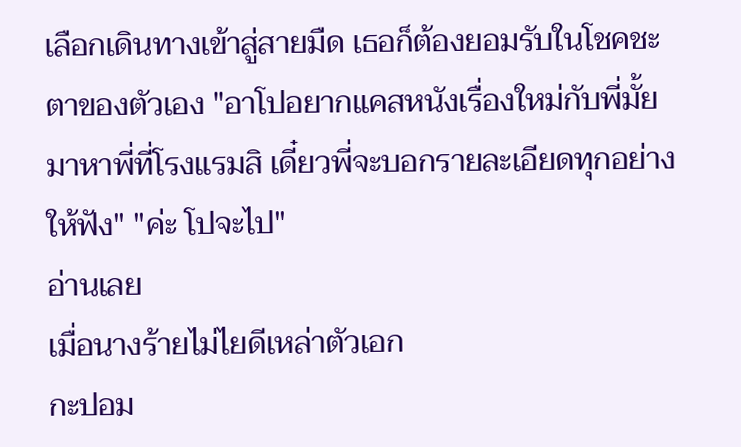เลือกเดินทางเข้าสู่สายมืด เธอก็ต้องยอมรับในโชคชะตาของตัวเอง "อาโปอยากแคสหนังเรื่องใหม่กับพี่มั้ย มาหาพี่ที่โรงแรมสิ เดี๋ยวพี่จะบอกรายละเอียดทุกอย่างให้ฟัง" "ค่ะ โปจะไป"
อ่านเลย
เมื่อนางร้ายไม่ไยดีเหล่าตัวเอก
กะปอม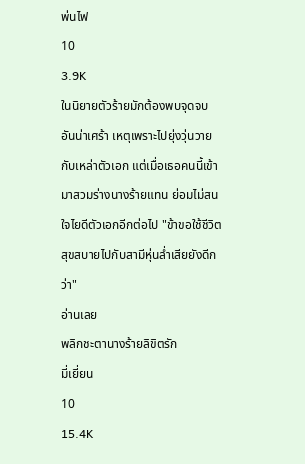พ่นไฟ
10
3.9K
ในนิยายตัวร้ายมักต้องพบจุดจบอันน่าเศร้า เหตุเพราะไปยุ่งวุ่นวายกับเหล่าตัวเอก แต่เมื่อเธอคนนี้เข้ามาสวมร่างนางร้ายแทน ย่อมไม่สนใจไยดีตัวเอกอีกต่อไป "ข้าขอใช้ชีวิตสุขสบายไปกับสามีหุ่นล่ำเสียยังดีกว่า"
อ่านเลย
พลิกชะตานางร้ายลิขิตรัก
มี่เยี่ยน
10
15.4K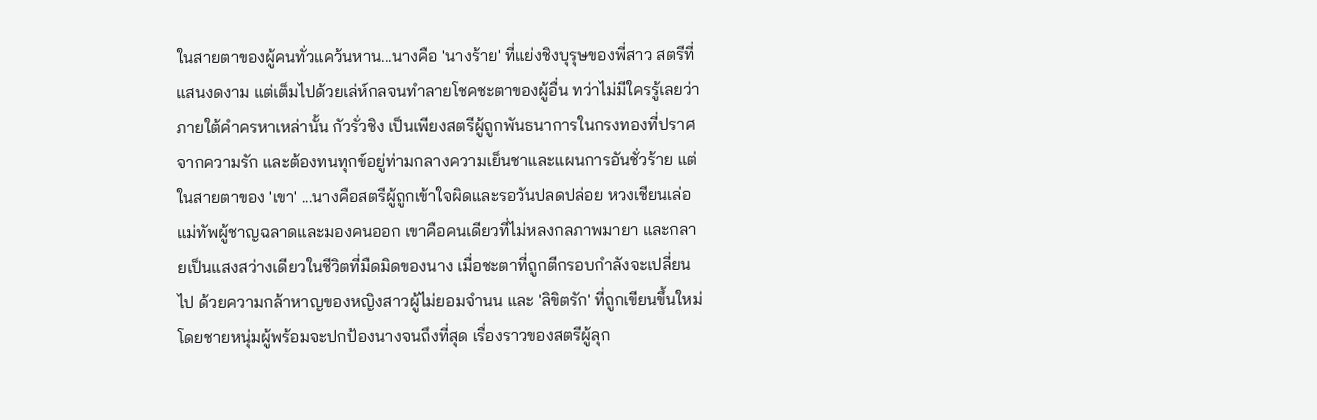ในสายตาของผู้คนทั่วแคว้นหาน...นางคือ 'นางร้าย' ที่แย่งชิงบุรุษของพี่สาว สตรีที่แสนงดงาม แต่เต็มไปด้วยเล่ห์กลจนทำลายโชคชะตาของผู้อื่น ทว่าไม่มีใครรู้เลยว่าภายใต้คำครหาเหล่านั้น กัวรั่วชิง เป็นเพียงสตรีผู้ถูกพันธนาการในกรงทองที่ปราศจากความรัก และต้องทนทุกข์อยู่ท่ามกลางความเย็นชาและแผนการอันชั่วร้าย แต่ในสายตาของ 'เขา' ...นางคือสตรีผู้ถูกเข้าใจผิดและรอวันปลดปล่อย หวงเชียนเล่อ แม่ทัพผู้ชาญฉลาดและมองคนออก เขาคือคนเดียวที่ไม่หลงกลภาพมายา และกลายเป็นแสงสว่างเดียวในชีวิตที่มืดมิดของนาง เมื่อชะตาที่ถูกตีกรอบกำลังจะเปลี่ยนไป ด้วยความกล้าหาญของหญิงสาวผู้ไม่ยอมจำนน และ 'ลิขิตรัก' ที่ถูกเขียนขึ้นใหม่ โดยชายหนุ่มผู้พร้อมจะปกป้องนางจนถึงที่สุด เรื่องราวของสตรีผู้ลุก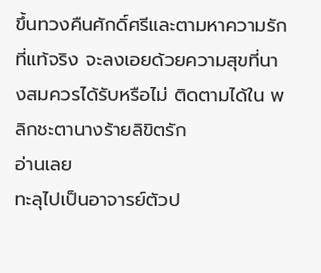ขึ้นทวงคืนศักดิ์ศรีและตามหาความรักที่แท้จริง จะลงเอยด้วยความสุขที่นางสมควรได้รับหรือไม่ ติดตามได้ใน พลิกชะตานางร้ายลิขิตรัก
อ่านเลย
ทะลุไปเป็นอาจารย์ตัวป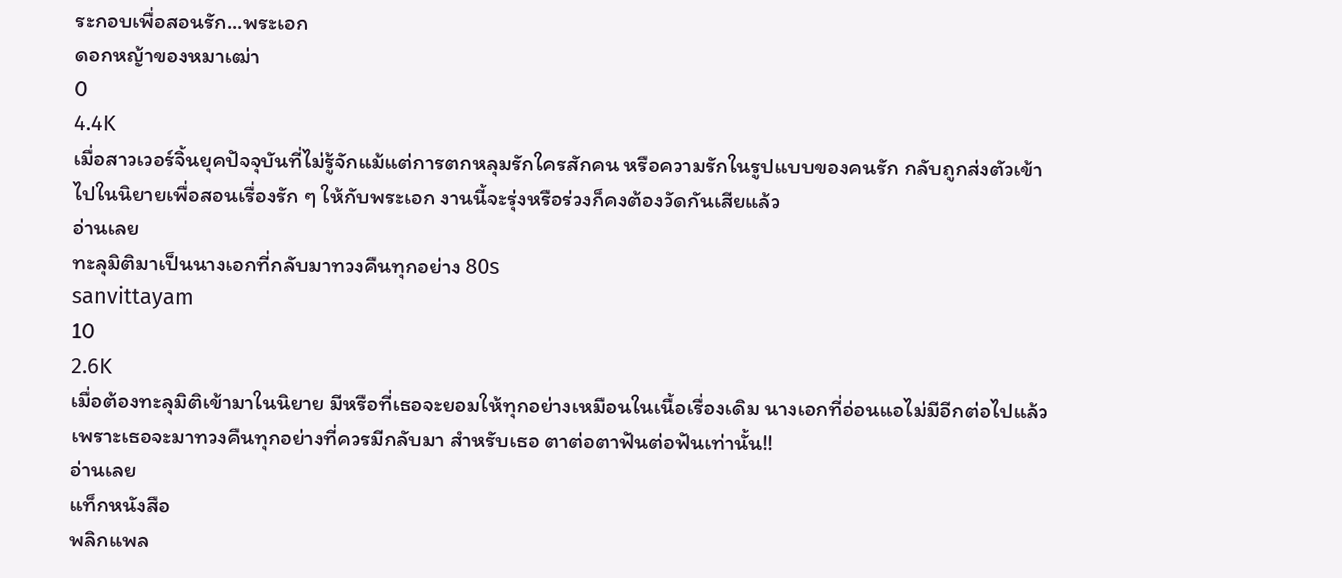ระกอบเพื่อสอนรัก...พระเอก
ดอกหญ้าของหมาเฒ่า
0
4.4K
เมื่อสาวเวอร์จิ้นยุคปัจจุบันที่ไม่รู้จักแม้แต่การตกหลุมรักใครสักคน หรือความรักในรูปแบบของคนรัก กลับถูกส่งตัวเข้าไปในนิยายเพื่อสอนเรื่องรัก ๆ ให้กับพระเอก งานนี้จะรุ่งหรือร่วงก็คงต้องวัดกันเสียแล้ว
อ่านเลย
ทะลุมิติมาเป็นนางเอกที่กลับมาทวงคืนทุกอย่าง 80s
sanvittayam
10
2.6K
เมื่อต้องทะลุมิติเข้ามาในนิยาย มีหรือที่เธอจะยอมให้ทุกอย่างเหมือนในเนื้อเรื่องเดิม นางเอกที่อ่อนแอไม่มีอีกต่อไปแล้ว เพราะเธอจะมาทวงคืนทุกอย่างที่ควรมีกลับมา สำหรับเธอ ตาต่อตาฟันต่อฟันเท่านั้น!!
อ่านเลย
แท็กหนังสือ
พลิกแพล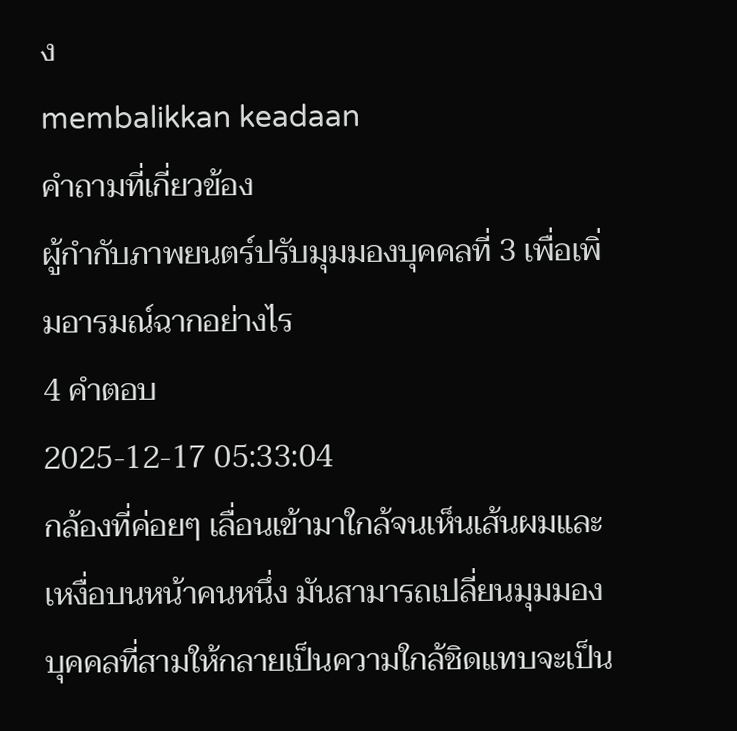ง
membalikkan keadaan
คำถามที่เกี่ยวข้อง
ผู้กำกับภาพยนตร์ปรับมุมมองบุคคลที่ 3 เพื่อเพิ่มอารมณ์ฉากอย่างไร
4 คำตอบ
2025-12-17 05:33:04
กล้องที่ค่อยๆ เลื่อนเข้ามาใกล้จนเห็นเส้นผมและเหงื่อบนหน้าคนหนึ่ง มันสามารถเปลี่ยนมุมมองบุคคลที่สามให้กลายเป็นความใกล้ชิดแทบจะเป็น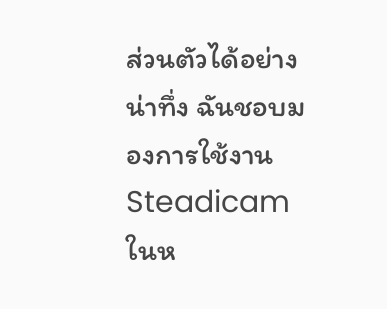ส่วนตัวได้อย่างน่าทึ่ง ฉันชอบมองการใช้งาน Steadicam ในห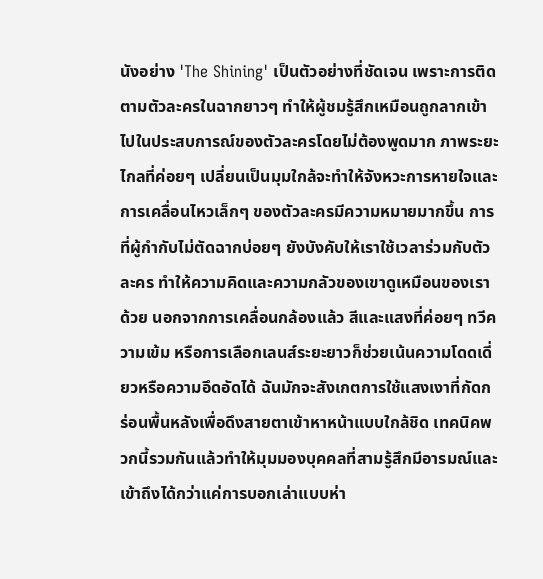นังอย่าง 'The Shining' เป็นตัวอย่างที่ชัดเจน เพราะการติดตามตัวละครในฉากยาวๆ ทำให้ผู้ชมรู้สึกเหมือนถูกลากเข้าไปในประสบการณ์ของตัวละครโดยไม่ต้องพูดมาก ภาพระยะไกลที่ค่อยๆ เปลี่ยนเป็นมุมใกล้จะทำให้จังหวะการหายใจและการเคลื่อนไหวเล็กๆ ของตัวละครมีความหมายมากขึ้น การที่ผู้กำกับไม่ตัดฉากบ่อยๆ ยังบังคับให้เราใช้เวลาร่วมกับตัวละคร ทำให้ความคิดและความกลัวของเขาดูเหมือนของเราด้วย นอกจากการเคลื่อนกล้องแล้ว สีและแสงที่ค่อยๆ ทวีความเข้ม หรือการเลือกเลนส์ระยะยาวก็ช่วยเน้นความโดดเดี่ยวหรือความอึดอัดได้ ฉันมักจะสังเกตการใช้แสงเงาที่กัดกร่อนพื้นหลังเพื่อดึงสายตาเข้าหาหน้าแบบใกล้ชิด เทคนิคพวกนี้รวมกันแล้วทำให้มุมมองบุคคลที่สามรู้สึกมีอารมณ์และเข้าถึงได้กว่าแค่การบอกเล่าแบบห่า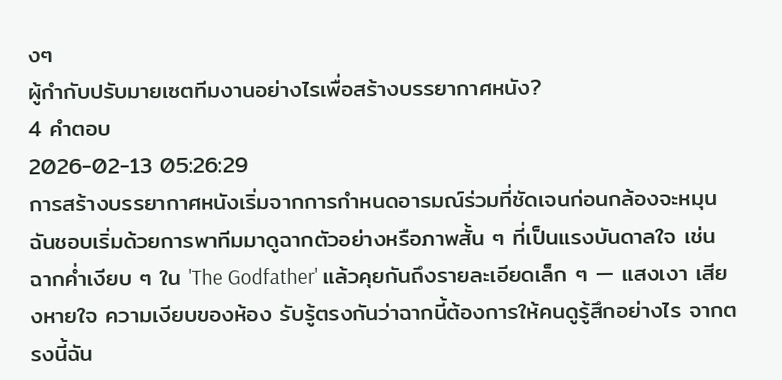งๆ
ผู้กำกับปรับมายเซตทีมงานอย่างไรเพื่อสร้างบรรยากาศหนัง?
4 คำตอบ
2026-02-13 05:26:29
การสร้างบรรยากาศหนังเริ่มจากการกำหนดอารมณ์ร่วมที่ชัดเจนก่อนกล้องจะหมุน ฉันชอบเริ่มด้วยการพาทีมมาดูฉากตัวอย่างหรือภาพสั้น ๆ ที่เป็นแรงบันดาลใจ เช่น ฉากค่ำเงียบ ๆ ใน 'The Godfather' แล้วคุยกันถึงรายละเอียดเล็ก ๆ — แสงเงา เสียงหายใจ ความเงียบของห้อง รับรู้ตรงกันว่าฉากนี้ต้องการให้คนดูรู้สึกอย่างไร จากตรงนี้ฉัน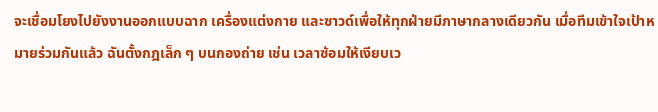จะเชื่อมโยงไปยังงานออกแบบฉาก เครื่องแต่งกาย และซาวด์เพื่อให้ทุกฝ่ายมีภาษากลางเดียวกัน เมื่อทีมเข้าใจเป้าหมายร่วมกันแล้ว ฉันตั้งกฎเล็ก ๆ บนกองถ่าย เช่น เวลาซ้อมให้เงียบเว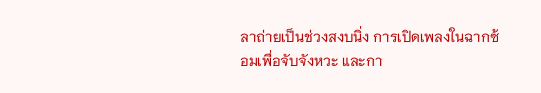ลาถ่ายเป็นช่วงสงบนิ่ง การเปิดเพลงในฉากซ้อมเพื่อจับจังหวะ และกา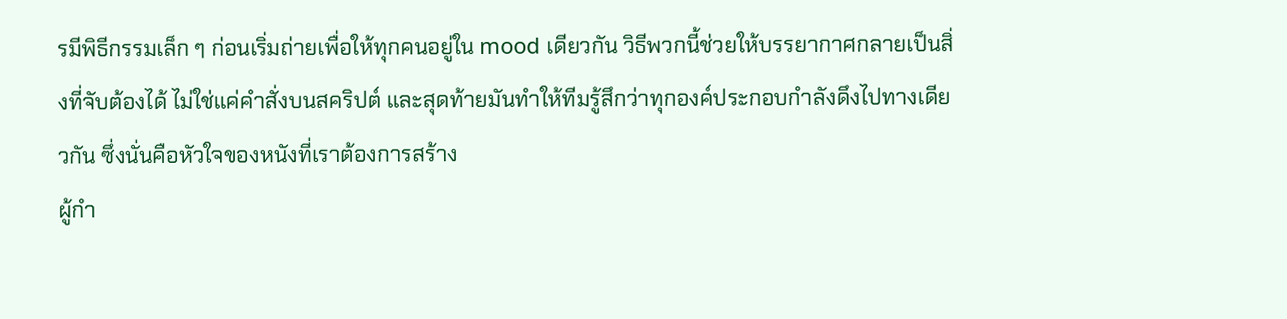รมีพิธีกรรมเล็ก ๆ ก่อนเริ่มถ่ายเพื่อให้ทุกคนอยู่ใน mood เดียวกัน วิธีพวกนี้ช่วยให้บรรยากาศกลายเป็นสิ่งที่จับต้องได้ ไม่ใช่แค่คำสั่งบนสคริปต์ และสุดท้ายมันทำให้ทีมรู้สึกว่าทุกองค์ประกอบกำลังดึงไปทางเดียวกัน ซึ่งนั่นคือหัวใจของหนังที่เราต้องการสร้าง
ผู้กำ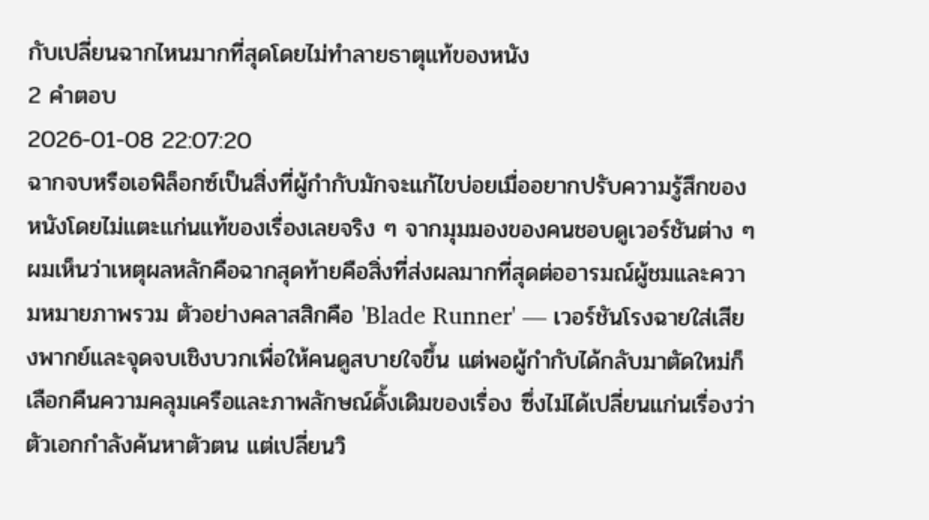กับเปลี่ยนฉากไหนมากที่สุดโดยไม่ทำลายธาตุแท้ของหนัง
2 คำตอบ
2026-01-08 22:07:20
ฉากจบหรือเอพิล็อกซ์เป็นสิ่งที่ผู้กำกับมักจะแก้ไขบ่อยเมื่ออยากปรับความรู้สึกของหนังโดยไม่แตะแก่นแท้ของเรื่องเลยจริง ๆ จากมุมมองของคนชอบดูเวอร์ชันต่าง ๆ ผมเห็นว่าเหตุผลหลักคือฉากสุดท้ายคือสิ่งที่ส่งผลมากที่สุดต่ออารมณ์ผู้ชมและความหมายภาพรวม ตัวอย่างคลาสสิกคือ 'Blade Runner' — เวอร์ชันโรงฉายใส่เสียงพากย์และจุดจบเชิงบวกเพื่อให้คนดูสบายใจขึ้น แต่พอผู้กำกับได้กลับมาตัดใหม่ก็เลือกคืนความคลุมเครือและภาพลักษณ์ดั้งเดิมของเรื่อง ซึ่งไม่ได้เปลี่ยนแก่นเรื่องว่าตัวเอกกำลังค้นหาตัวตน แต่เปลี่ยนวิ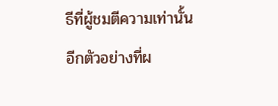ธีที่ผู้ชมตีความเท่านั้น อีกตัวอย่างที่ผ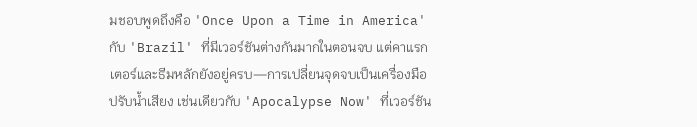มชอบพูดถึงคือ 'Once Upon a Time in America' กับ 'Brazil' ที่มีเวอร์ชันต่างกันมากในตอนจบ แต่คาแรกเตอร์และธีมหลักยังอยู่ครบ—การเปลี่ยนจุดจบเป็นเครื่องมือปรับน้ำเสียง เช่นเดียวกับ 'Apocalypse Now' ที่เวอร์ชัน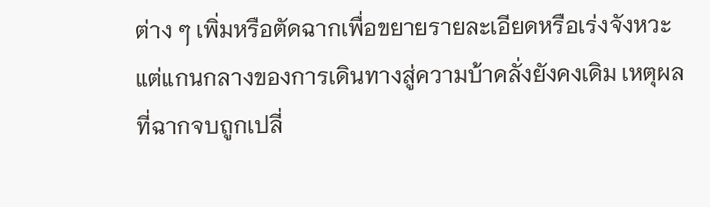ต่าง ๆ เพิ่มหรือตัดฉากเพื่อขยายรายละเอียดหรือเร่งจังหวะ แต่แกนกลางของการเดินทางสู่ความบ้าคลั่งยังคงเดิม เหตุผลที่ฉากจบถูกเปลี่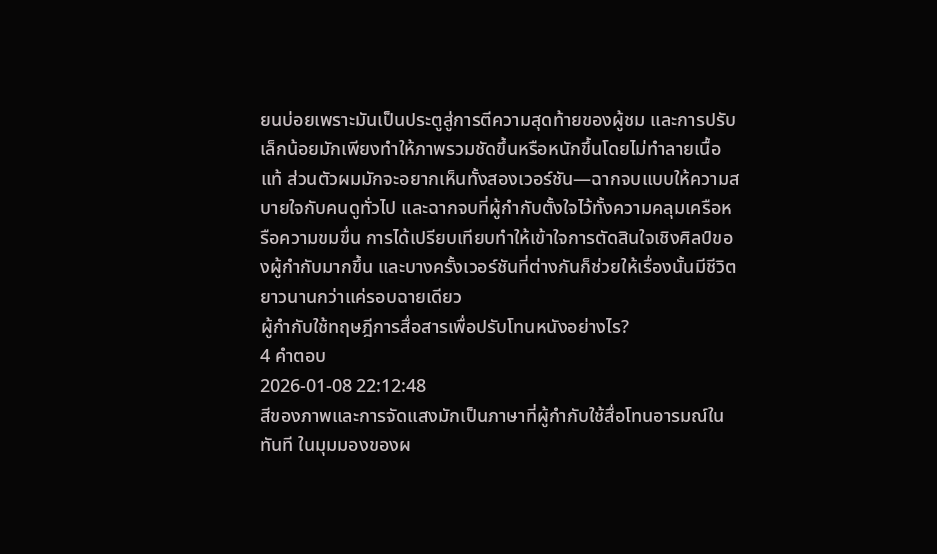ยนบ่อยเพราะมันเป็นประตูสู่การตีความสุดท้ายของผู้ชม และการปรับเล็กน้อยมักเพียงทำให้ภาพรวมชัดขึ้นหรือหนักขึ้นโดยไม่ทำลายเนื้อแท้ ส่วนตัวผมมักจะอยากเห็นทั้งสองเวอร์ชัน—ฉากจบแบบให้ความสบายใจกับคนดูทั่วไป และฉากจบที่ผู้กำกับตั้งใจไว้ทั้งความคลุมเครือหรือความขมขื่น การได้เปรียบเทียบทำให้เข้าใจการตัดสินใจเชิงศิลป์ของผู้กำกับมากขึ้น และบางครั้งเวอร์ชันที่ต่างกันก็ช่วยให้เรื่องนั้นมีชีวิตยาวนานกว่าแค่รอบฉายเดียว
ผู้กำกับใช้ทฤษฎีการสื่อสารเพื่อปรับโทนหนังอย่างไร?
4 คำตอบ
2026-01-08 22:12:48
สีของภาพและการจัดแสงมักเป็นภาษาที่ผู้กำกับใช้สื่อโทนอารมณ์ในทันที ในมุมมองของผ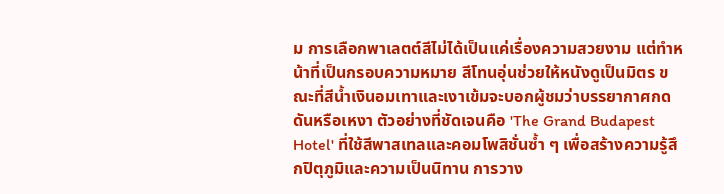ม การเลือกพาเลตต์สีไม่ได้เป็นแค่เรื่องความสวยงาม แต่ทำหน้าที่เป็นกรอบความหมาย สีโทนอุ่นช่วยให้หนังดูเป็นมิตร ขณะที่สีน้ำเงินอมเทาและเงาเข้มจะบอกผู้ชมว่าบรรยากาศกดดันหรือเหงา ตัวอย่างที่ชัดเจนคือ 'The Grand Budapest Hotel' ที่ใช้สีพาสเทลและคอมโพสิชั่นซ้ำ ๆ เพื่อสร้างความรู้สึกปิตุภูมิและความเป็นนิทาน การวาง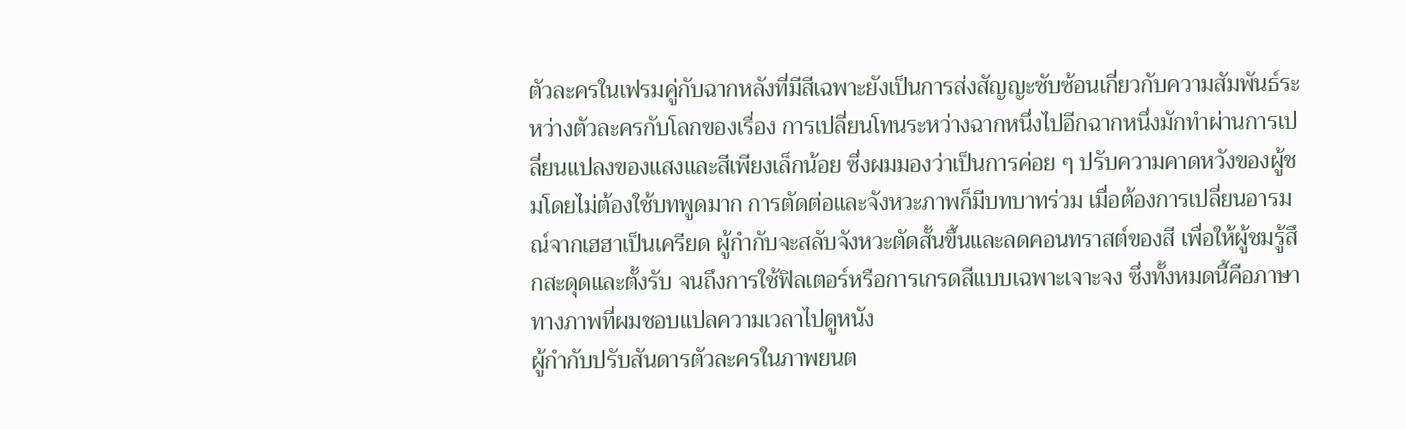ตัวละครในเฟรมคู่กับฉากหลังที่มีสีเฉพาะยังเป็นการส่งสัญญะซับซ้อนเกี่ยวกับความสัมพันธ์ระหว่างตัวละครกับโลกของเรื่อง การเปลี่ยนโทนระหว่างฉากหนึ่งไปอีกฉากหนึ่งมักทำผ่านการเปลี่ยนแปลงของแสงและสีเพียงเล็กน้อย ซึ่งผมมองว่าเป็นการค่อย ๆ ปรับความคาดหวังของผู้ชมโดยไม่ต้องใช้บทพูดมาก การตัดต่อและจังหวะภาพก็มีบทบาทร่วม เมื่อต้องการเปลี่ยนอารมณ์จากเฮฮาเป็นเครียด ผู้กำกับจะสลับจังหวะตัดสั้นขึ้นและลดคอนทราสต์ของสี เพื่อให้ผู้ชมรู้สึกสะดุดและตั้งรับ จนถึงการใช้ฟิลเตอร์หรือการเกรดสีแบบเฉพาะเจาะจง ซึ่งทั้งหมดนี้คือภาษาทางภาพที่ผมชอบแปลความเวลาไปดูหนัง
ผู้กำกับปรับสันดารตัวละครในภาพยนต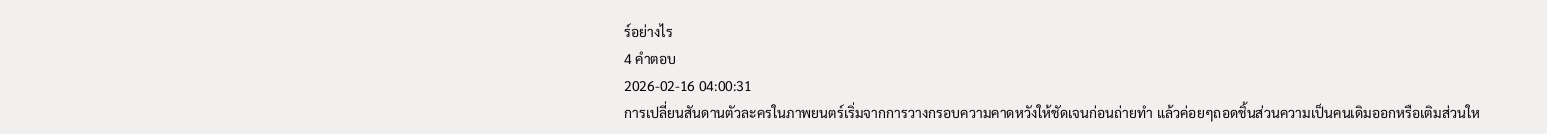ร์อย่างไร
4 คำตอบ
2026-02-16 04:00:31
การเปลี่ยนสันดานตัวละครในภาพยนตร์เริ่มจากการวางกรอบความคาดหวังให้ชัดเจนก่อนถ่ายทำ แล้วค่อยๆถอดชิ้นส่วนความเป็นคนเดิมออกหรือเติมส่วนให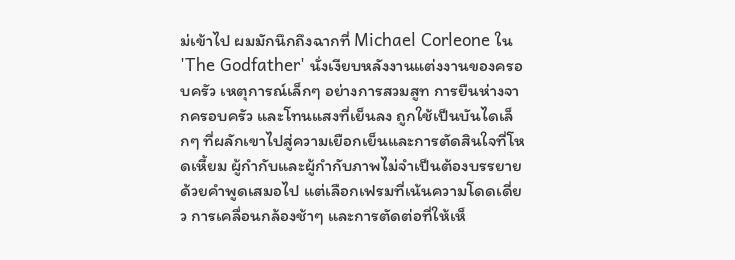ม่เข้าไป ผมมักนึกถึงฉากที่ Michael Corleone ใน 'The Godfather' นั่งเงียบหลังงานแต่งงานของครอบครัว เหตุการณ์เล็กๆ อย่างการสวมสูท การยืนห่างจากครอบครัว และโทนแสงที่เย็นลง ถูกใช้เป็นบันไดเล็กๆ ที่ผลักเขาไปสู่ความเยือกเย็นและการตัดสินใจที่โหดเหี้ยม ผู้กำกับและผู้กำกับภาพไม่จำเป็นต้องบรรยายด้วยคำพูดเสมอไป แต่เลือกเฟรมที่เน้นความโดดเดี่ยว การเคลื่อนกล้องช้าๆ และการตัดต่อที่ให้เห็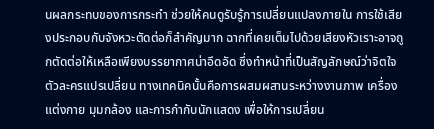นผลกระทบของการกระทำ ช่วยให้คนดูรับรู้การเปลี่ยนแปลงภายใน การใช้เสียงประกอบกับจังหวะตัดต่อก็สำคัญมาก ฉากที่เคยเต็มไปด้วยเสียงหัวเราะอาจถูกตัดต่อให้เหลือเพียงบรรยากาศน่าอึดอัด ซึ่งทำหน้าที่เป็นสัญลักษณ์ว่าจิตใจตัวละครแปรเปลี่ยน ทางเทคนิคนั้นคือการผสมผสานระหว่างงานภาพ เครื่องแต่งกาย มุมกล้อง และการกำกับนักแสดง เพื่อให้การเปลี่ยน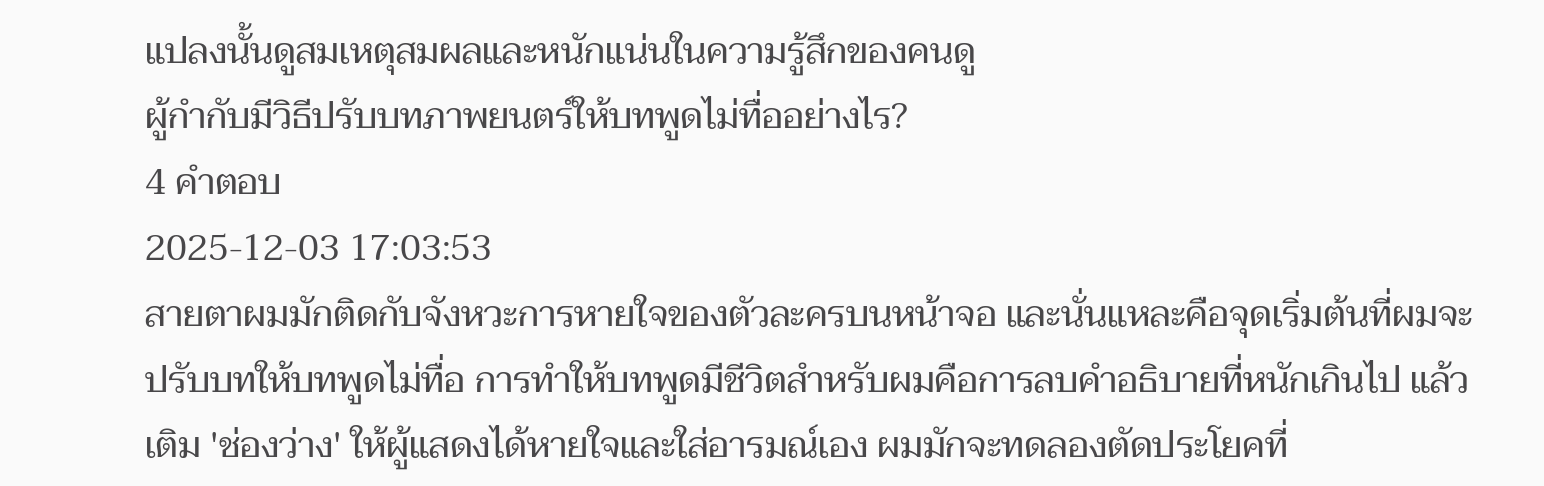แปลงนั้นดูสมเหตุสมผลและหนักแน่นในความรู้สึกของคนดู
ผู้กำกับมีวิธีปรับบทภาพยนตร์ให้บทพูดไม่ทื่ออย่างไร?
4 คำตอบ
2025-12-03 17:03:53
สายตาผมมักติดกับจังหวะการหายใจของตัวละครบนหน้าจอ และนั่นแหละคือจุดเริ่มต้นที่ผมจะปรับบทให้บทพูดไม่ทื่อ การทำให้บทพูดมีชีวิตสำหรับผมคือการลบคำอธิบายที่หนักเกินไป แล้วเติม 'ช่องว่าง' ให้ผู้แสดงได้หายใจและใส่อารมณ์เอง ผมมักจะทดลองตัดประโยคที่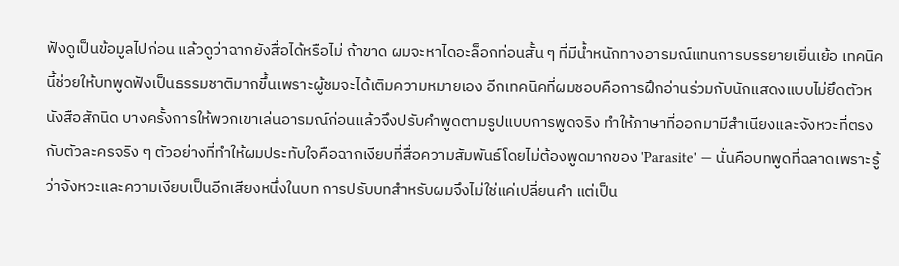ฟังดูเป็นข้อมูลไปก่อน แล้วดูว่าฉากยังสื่อได้หรือไม่ ถ้าขาด ผมจะหาไดอะล็อกท่อนสั้น ๆ ที่มีน้ำหนักทางอารมณ์แทนการบรรยายเยิ่นเย้อ เทคนิคนี้ช่วยให้บทพูดฟังเป็นธรรมชาติมากขึ้นเพราะผู้ชมจะได้เติมความหมายเอง อีกเทคนิคที่ผมชอบคือการฝึกอ่านร่วมกับนักแสดงแบบไม่ยึดตัวหนังสือสักนิด บางครั้งการให้พวกเขาเล่นอารมณ์ก่อนแล้วจึงปรับคำพูดตามรูปแบบการพูดจริง ทำให้ภาษาที่ออกมามีสำเนียงและจังหวะที่ตรงกับตัวละครจริง ๆ ตัวอย่างที่ทำให้ผมประทับใจคือฉากเงียบที่สื่อความสัมพันธ์โดยไม่ต้องพูดมากของ 'Parasite' — นั่นคือบทพูดที่ฉลาดเพราะรู้ว่าจังหวะและความเงียบเป็นอีกเสียงหนึ่งในบท การปรับบทสำหรับผมจึงไม่ใช่แค่เปลี่ยนคำ แต่เป็น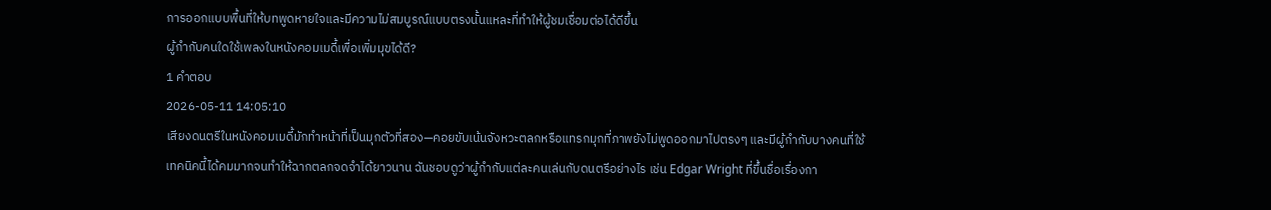การออกแบบพื้นที่ให้บทพูดหายใจและมีความไม่สมบูรณ์แบบตรงนั้นแหละที่ทำให้ผู้ชมเชื่อมต่อได้ดีขึ้น
ผู้กำกับคนใดใช้เพลงในหนังคอมเมดี้เพื่อเพิ่มมุขได้ดี?
1 คำตอบ
2026-05-11 14:05:10
เสียงดนตรีในหนังคอมเมดี้มักทำหน้าที่เป็นมุกตัวที่สอง—คอยขับเน้นจังหวะตลกหรือแทรกมุกที่ภาพยังไม่พูดออกมาไปตรงๆ และมีผู้กำกับบางคนที่ใช้เทคนิคนี้ได้คมมากจนทำให้ฉากตลกจดจำได้ยาวนาน ฉันชอบดูว่าผู้กำกับแต่ละคนเล่นกับดนตรีอย่างไร เช่น Edgar Wright ที่ขึ้นชื่อเรื่องกา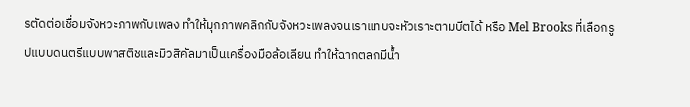รตัดต่อเชื่อมจังหวะภาพกับเพลง ทำให้มุกภาพคลิกกับจังหวะเพลงจนเราแทบจะหัวเราะตามบีตได้ หรือ Mel Brooks ที่เลือกรูปแบบดนตรีแบบพาสติชและมิวสิคัลมาเป็นเครื่องมือล้อเลียน ทำให้ฉากตลกมีน้ำ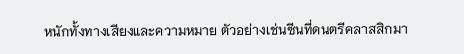หนักทั้งทางเสียงและความหมาย ตัวอย่างเช่นซีนที่ดนตรีคลาสสิกมา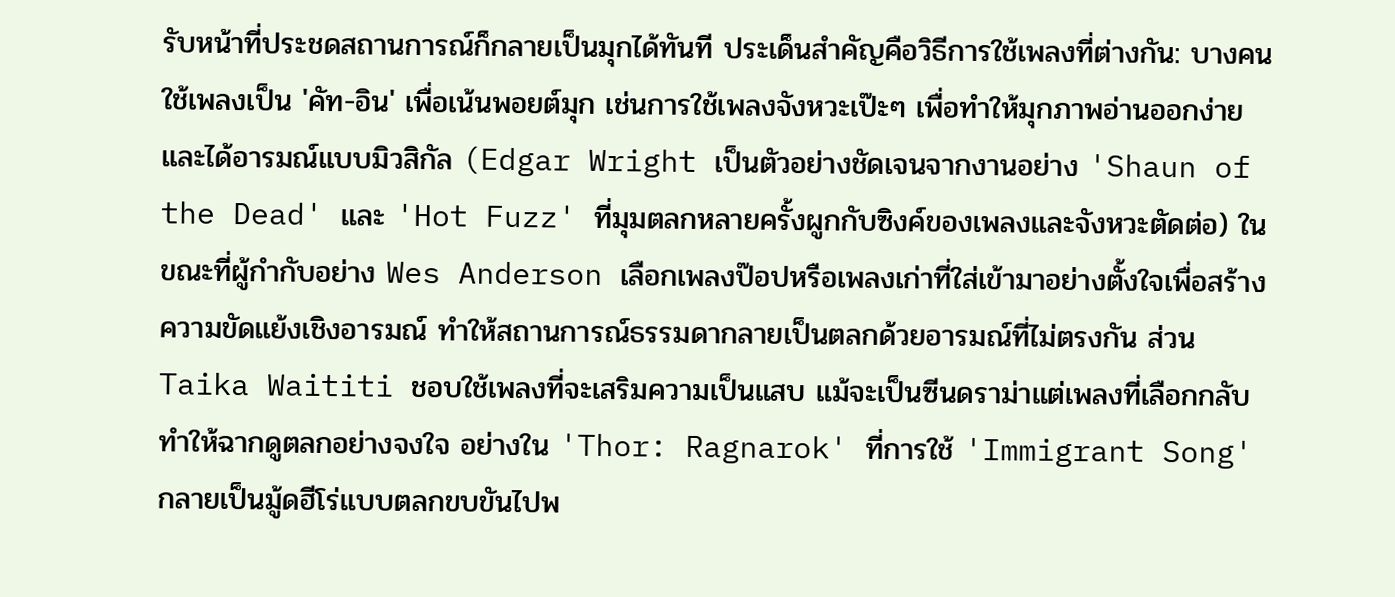รับหน้าที่ประชดสถานการณ์ก็กลายเป็นมุกได้ทันที ประเด็นสำคัญคือวิธีการใช้เพลงที่ต่างกัน: บางคนใช้เพลงเป็น 'คัท-อิน' เพื่อเน้นพอยต์มุก เช่นการใช้เพลงจังหวะเป๊ะๆ เพื่อทำให้มุกภาพอ่านออกง่ายและได้อารมณ์แบบมิวสิกัล (Edgar Wright เป็นตัวอย่างชัดเจนจากงานอย่าง 'Shaun of the Dead' และ 'Hot Fuzz' ที่มุมตลกหลายครั้งผูกกับซิงค์ของเพลงและจังหวะตัดต่อ) ในขณะที่ผู้กำกับอย่าง Wes Anderson เลือกเพลงป๊อปหรือเพลงเก่าที่ใส่เข้ามาอย่างตั้งใจเพื่อสร้างความขัดแย้งเชิงอารมณ์ ทำให้สถานการณ์ธรรมดากลายเป็นตลกด้วยอารมณ์ที่ไม่ตรงกัน ส่วน Taika Waititi ชอบใช้เพลงที่จะเสริมความเป็นแสบ แม้จะเป็นซีนดราม่าแต่เพลงที่เลือกกลับทำให้ฉากดูตลกอย่างจงใจ อย่างใน 'Thor: Ragnarok' ที่การใช้ 'Immigrant Song' กลายเป็นมู้ดฮีโร่แบบตลกขบขันไปพ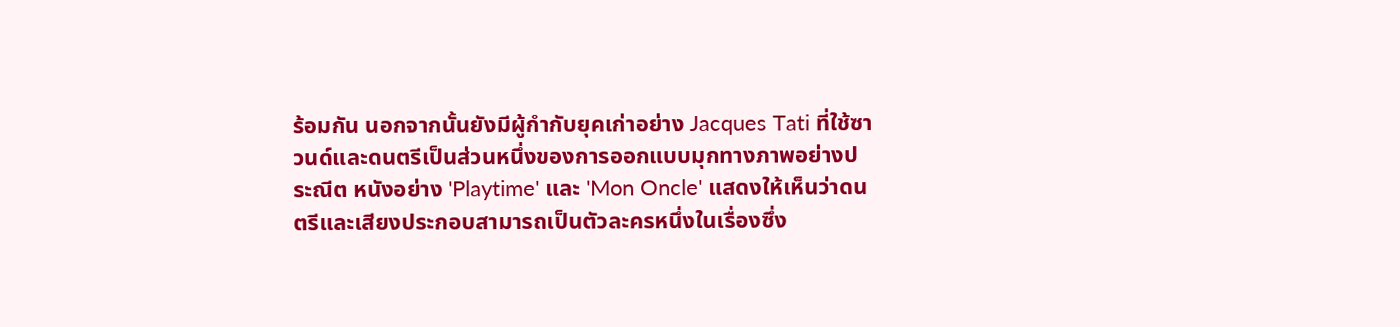ร้อมกัน นอกจากนั้นยังมีผู้กำกับยุคเก่าอย่าง Jacques Tati ที่ใช้ซาวนด์และดนตรีเป็นส่วนหนึ่งของการออกแบบมุกทางภาพอย่างประณีต หนังอย่าง 'Playtime' และ 'Mon Oncle' แสดงให้เห็นว่าดนตรีและเสียงประกอบสามารถเป็นตัวละครหนึ่งในเรื่องซึ่ง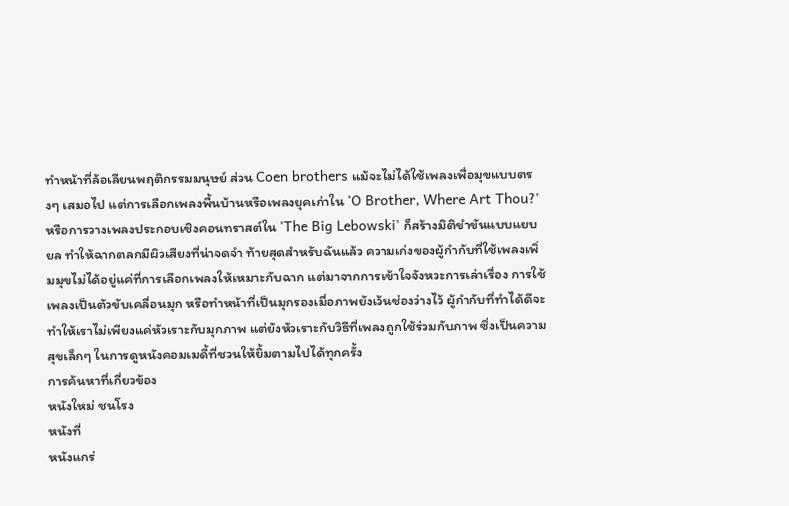ทำหน้าที่ล้อเลียนพฤติกรรมมนุษย์ ส่วน Coen brothers แม้จะไม่ได้ใช้เพลงเพื่อมุขแบบตรงๆ เสมอไป แต่การเลือกเพลงพื้นบ้านหรือเพลงยุคเก่าใน 'O Brother, Where Art Thou?' หรือการวางเพลงประกอบเชิงคอนทราสต์ใน 'The Big Lebowski' ก็สร้างมิติขำขันแบบแยบยล ทำให้ฉากตลกมีผิวเสียงที่น่าจดจำ ท้ายสุดสำหรับฉันแล้ว ความเก่งของผู้กำกับที่ใช้เพลงเพิ่มมุขไม่ได้อยู่แค่ที่การเลือกเพลงให้เหมาะกับฉาก แต่มาจากการเข้าใจจังหวะการเล่าเรื่อง การใช้เพลงเป็นตัวขับเคลื่อนมุก หรือทำหน้าที่เป็นมุกรองเมื่อภาพยังเว้นช่องว่างไว้ ผู้กำกับที่ทำได้ดีจะทำให้เราไม่เพียงแค่หัวเราะกับมุกภาพ แต่ยังหัวเราะกับวิธีที่เพลงถูกใช้ร่วมกับภาพ ซึ่งเป็นความสุขเล็กๆ ในการดูหนังคอมเมดี้ที่ชวนให้ยิ้มตามไปได้ทุกครั้ง
การค้นหาที่เกี่ยวข้อง
หนังใหม่ ชนโรง
หนังที่
หนังแกร่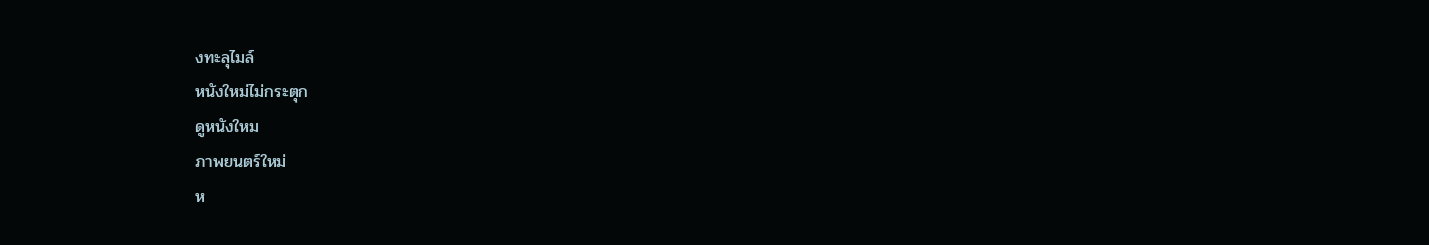งทะลุไมล์
หนังใหม่ไม่กระตุก
ดูหนังใหม
ภาพยนตร์ใหม่
ห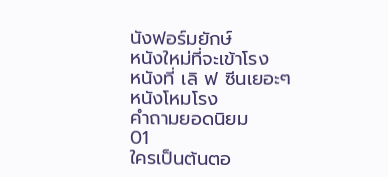นังฟอร์มยักษ์
หนังใหม่ที่จะเข้าโรง
หนังที่ เลิ ฟ ซีนเยอะๆ
หนังโหมโรง
คำถามยอดนิยม
01
ใครเป็นต้นตอ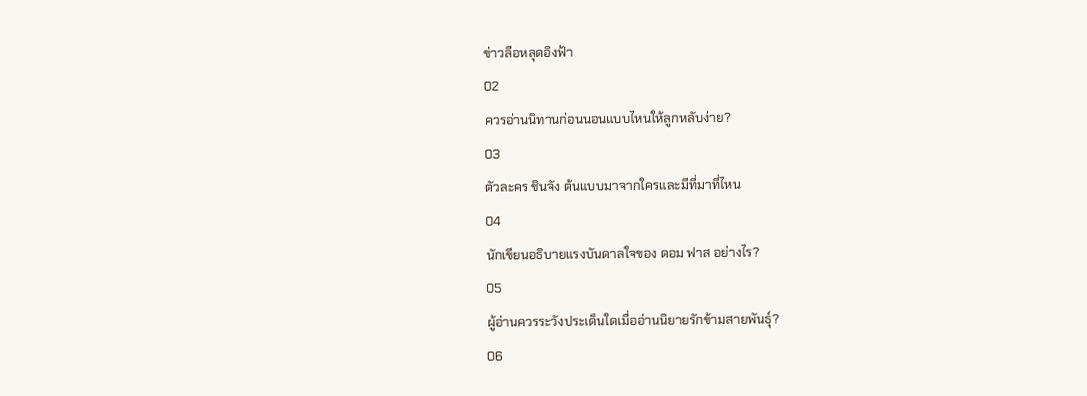ข่าวลือหลุดอิงฟ้า
02
ควรอ่านนิทานก่อนนอนแบบไหนให้ลูกหลับง่าย?
03
ตัวละคร ชินจัง ต้นแบบมาจากใครและมีที่มาที่ไหน
04
นักเขียนอธิบายแรงบันดาลใจของ ดอม ฟาส อย่างไร?
05
ผู้อ่านควรระวังประเด็นใดเมื่ออ่านนิยายรักข้ามสายพันธุ์?
06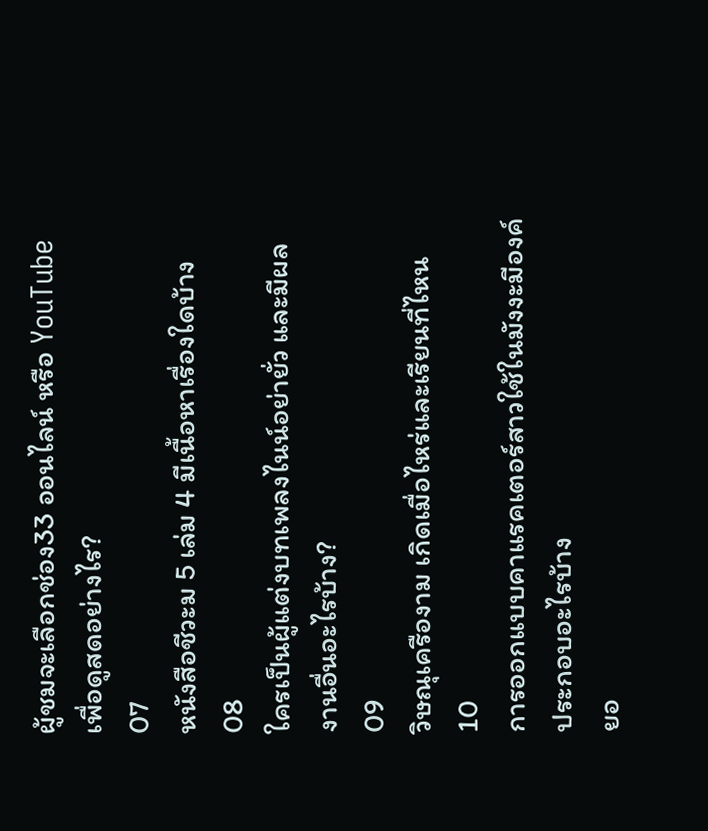ผู้ชมจะเลือกช่อง33 ออนไลน์ หรือ YouTube เพื่อดูสดอย่างไร?
07
หนังสือชีวะม 5 เล่ม 4 มีเนื้อหาเรื่องใดบ้าง
08
ใครเป็นผู้แต่งบทเพลงไนน์อย่ายั่ว และมีผลงานอื่นอะไรบ้าง?
09
วิษณุเครืองาม เกิดเมื่อไหร่และเรียนที่ไหน
10
การออกแบบคาแรคเตอร์สาวใช้ในมังงะมีองค์ประกอบอะไรบ้าง
ยอ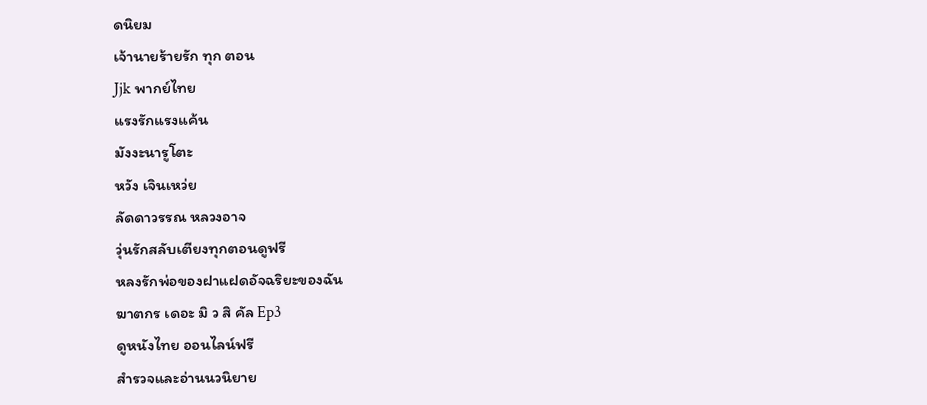ดนิยม
เจ้านายร้ายรัก ทุก ตอน
Jjk พากย์ไทย
แรงรักแรงแค้น
มังงะนารูโตะ
หวัง เจินเหว่ย
ลัดดาวรรณ หลวงอาจ
วุ่นรักสลับเตียงทุกตอนดูฟรี
หลงรักพ่อของฝาแฝดอัจฉริยะของฉัน
ฆาตกร เดอะ มิ ว สิ คัล Ep3
ดูหนังไทย ออนไลน์ฟรี
สำรวจและอ่านนวนิยาย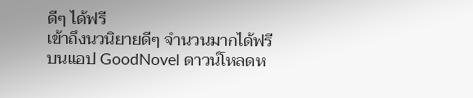ดีๆ ได้ฟรี
เข้าถึงนวนิยายดีๆ จำนวนมากได้ฟรีบนแอป GoodNovel ดาวน์โหลดห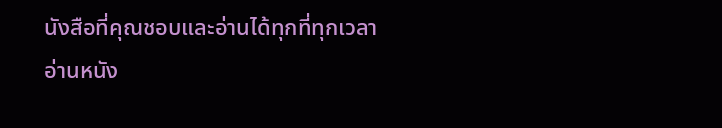นังสือที่คุณชอบและอ่านได้ทุกที่ทุกเวลา
อ่านหนัง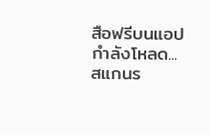สือฟรีบนแอป
กำลังโหลด...
สแกนร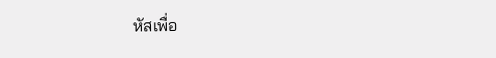หัสเพื่อ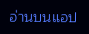อ่านบนแอป